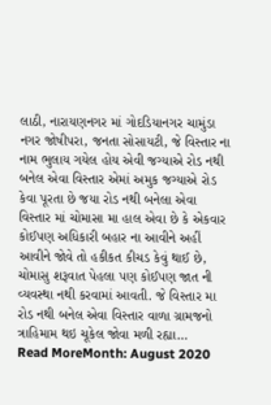લાઠી, નારાયણનગર માં ગોદડિયાનગર ચામુંડા નગર જોષીપરા, જનતા સોસાયટી, જે વિસ્તાર ના નામ ભુલાય ગયેલ હોય એવી જગ્યાએ રોડ નથી બનેલ એવા વિસ્તાર એમાં અમુક જગ્યાએ રોડ કેવા પૂરતા છે જયા રોડ નથી બનેલા એવા વિસ્તાર માં ચોમાસા મા હાલ એવા છે કે એકવાર કોઈપણ અધિકારી બહાર ના આવીને અહીં આવીને જોવે તો હકીકત કીચડ કેવું થાઈ છે, ચોમાસુ શરૂવાત પેહલા પણ કોઈપણ જાત ની વ્યવસ્થા નથી કરવામાં આવતી. જે વિસ્તાર મા રોડ નથી બનેલ એવા વિસ્તાર વાળા ગ્રામજનો ત્રાહિમામ થઇ ચૂકેલ જોવા મળી રહ્યા…
Read MoreMonth: August 2020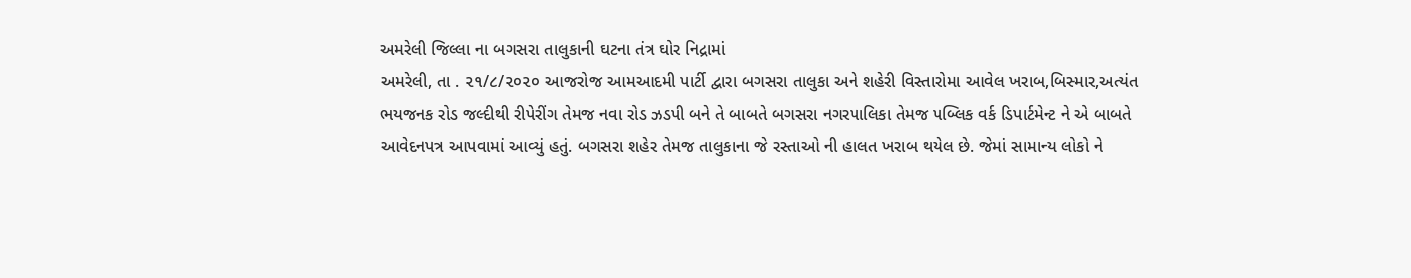અમરેલી જિલ્લા ના બગસરા તાલુકાની ઘટના તંત્ર ઘોર નિદ્રામાં
અમરેલી, તા . ૨૧/૮/૨૦૨૦ આજરોજ આમઆદમી પાર્ટી દ્વારા બગસરા તાલુકા અને શહેરી વિસ્તારોમા આવેલ ખરાબ,બિસ્માર,અત્યંત ભયજનક રોડ જલ્દીથી રીપેરીંગ તેમજ નવા રોડ ઝડપી બને તે બાબતે બગસરા નગરપાલિકા તેમજ પબ્લિક વર્ક ડિપાર્ટમેન્ટ ને એ બાબતે આવેદનપત્ર આપવામાં આવ્યું હતું. બગસરા શહેર તેમજ તાલુકાના જે રસ્તાઓ ની હાલત ખરાબ થયેલ છે. જેમાં સામાન્ય લોકો ને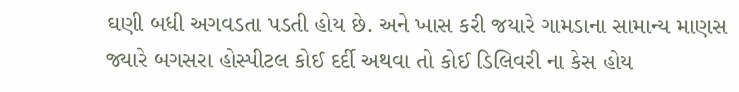ઘણી બધી અગવડતા પડતી હોય છે. અને ખાસ કરી જયારે ગામડાના સામાન્ય માણસ જ્યારે બગસરા હોસ્પીટલ કોઈ દર્દી અથવા તો કોઈ ડિલિવરી ના કેસ હોય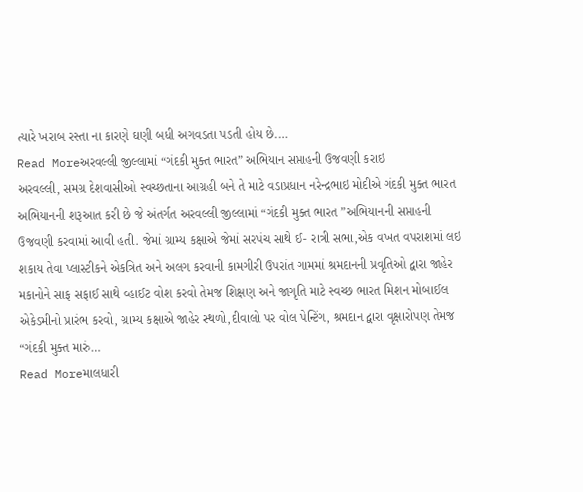ત્યારે ખરાબ રસ્તા ના કારણે ઘણી બધી અગવડતા પડતી હોય છે.…
Read Moreઅરવલ્લી જીલ્લામાં “ગંદકી મુક્ત ભારત” અભિયાન સપ્તાહની ઉજવણી કરાઇ
અરવલ્લી, સમગ્ર દેશવાસીઓ સ્વચ્છતાના આગ્રહી બને તે માટે વડાપ્રધાન નરેન્દ્રભાઇ મોદીએ ગંદકી મુક્ત ભારત અભિયાનની શરૂઆત કરી છે જે અંતર્ગત અરવલ્લી જીલ્લામાં “ગંદકી મુક્ત ભારત ”અભિયાનની સપ્તાહની ઉજવણી કરવામાં આવી હતી. જેમાં ગ્રામ્ય કક્ષાએ જેમાં સરપંચ સાથે ઈ- રાત્રી સભા,એક વખત વપરાશમાં લઇ શકાય તેવા પ્લાસ્ટીકને એકત્રિત અને અલગ કરવાની કામગીરી ઉપરાંત ગામમાં શ્રમદાનની પ્રવૃતિઓ દ્વારા જાહેર મકાનોને સાફ સફાઈ સાથે વ્હાઈટ વોશ કરવો તેમજ શિક્ષણ અને જાગૃતિ માટે સ્વચ્છ ભારત મિશન મોબાઈલ એકેડમીનો પ્રારંભ કરવો, ગ્રામ્ય કક્ષાએ જાહેર સ્થળો,દીવાલો પર વોલ પેન્ટિંગ, શ્રમદાન દ્વારા વૃક્ષારોપણ તેમજ “ગંદકી મુક્ત મારું…
Read Moreમાલધારી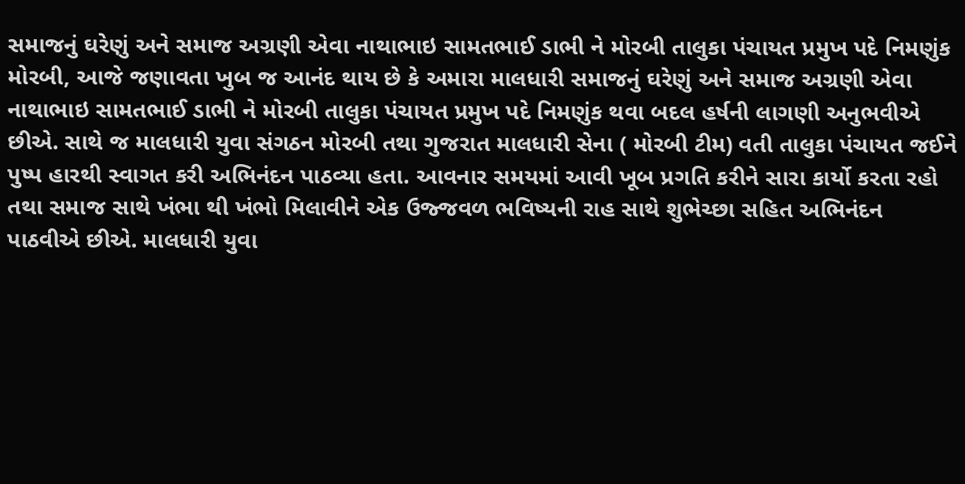સમાજનું ઘરેણું અને સમાજ અગ્રણી એવા નાથાભાઇ સામતભાઈ ડાભી ને મોરબી તાલુકા પંચાયત પ્રમુખ પદે નિમણુંક
મોરબી, આજે જણાવતા ખુબ જ આનંદ થાય છે કે અમારા માલધારી સમાજનું ઘરેણું અને સમાજ અગ્રણી એવા નાથાભાઇ સામતભાઈ ડાભી ને મોરબી તાલુકા પંચાયત પ્રમુખ પદે નિમણુંક થવા બદલ હર્ષની લાગણી અનુભવીએ છીએ. સાથે જ માલધારી યુવા સંગઠન મોરબી તથા ગુજરાત માલધારી સેના ( મોરબી ટીમ) વતી તાલુકા પંચાયત જઈને પુષ્પ હારથી સ્વાગત કરી અભિનંદન પાઠવ્યા હતા. આવનાર સમયમાં આવી ખૂબ પ્રગતિ કરીને સારા કાર્યો કરતા રહો તથા સમાજ સાથે ખંભા થી ખંભો મિલાવીને એક ઉજ્જવળ ભવિષ્યની રાહ સાથે શુભેચ્છા સહિત અભિનંદન પાઠવીએ છીએ. માલધારી યુવા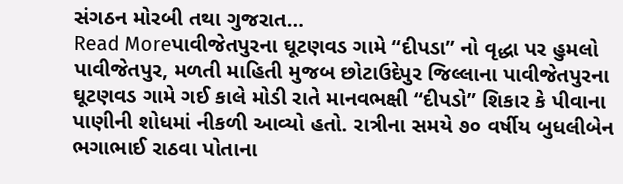સંગઠન મોરબી તથા ગુજરાત…
Read Moreપાવીજેતપુરના ઘૂટણવડ ગામે “દીપડા” નો વૃદ્ધા પર હુમલો
પાવીજેતપુર, મળતી માહિતી મુજબ છોટાઉદેપુર જિલ્લાના પાવીજેતપુરના ઘૂટણવડ ગામે ગઈ કાલે મોડી રાતે માનવભક્ષી “દીપડો” શિકાર કે પીવાના પાણીની શોધમાં નીકળી આવ્યો હતો. રાત્રીના સમયે ૭૦ વર્ષીય બુધલીબેન ભગાભાઈ રાઠવા પોતાના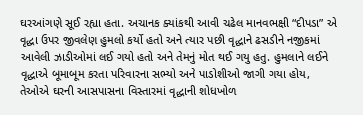ઘરઆંગણે સૂઈ રહ્યા હતા. અચાનક ક્યાંકથી આવી ચઢેલ માનવભક્ષી “દીપડા” એ વૃદ્ધા ઉપર જીવલેણ હુમલો કર્યો હતો અને ત્યાર પછી વૃદ્ધાને ઢસડીને નજીકમાં આવેલી ઝાડીઓમાં લઈ ગયો હતો અને તેમનું મોત થઈ ગયુ હતુ. હુમલાને લઈને વૃદ્ધાએ બૂમાબૂમ કરતા પરિવારના સભ્યો અને પાડોશીઓ જાગી ગયા હોય, તેઓએ ઘરની આસપાસના વિસ્તારમાં વૃદ્ધાની શોધખોળ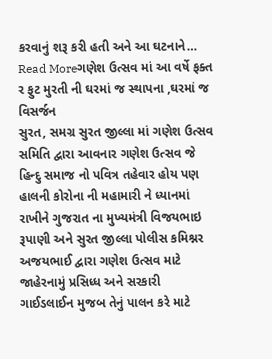કરવાનું શરૂ કરી હતી અને આ ઘટનાને…
Read Moreગણેશ ઉત્સવ માં આ વર્ષે ફક્ત ર ફુટ મુરતી ની ઘરમાં જ સ્થાપના ,ઘરમાં જ વિસર્જન
સુરત, સમગ્ર સુરત જીલ્લા માં ગણેશ ઉત્સવ સમિતિ દ્વારા આવનાર ગણેશ ઉત્સવ જે હિન્દુ સમાજ નો પવિત્ર તહેવાર હોય પણ હાલની કોરોના ની મહામારી ને ધ્યાનમાં રાખીને ગુજરાત ના મુખ્યમંત્રી વિજયભાઇ રૂપાણી અને સુરત જીલ્લા પોલીસ કમિશ્નર અજયભાઈ દ્વારા ગણેશ ઉત્સવ માટે જાહેરનામું પ્રસિધ્ધ અને સરકારી ગાઈડલાઈન મુજબ તેનું પાલન કરે માટે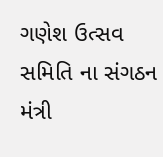ગણેશ ઉત્સવ સમિતિ ના સંગઠન મંત્રી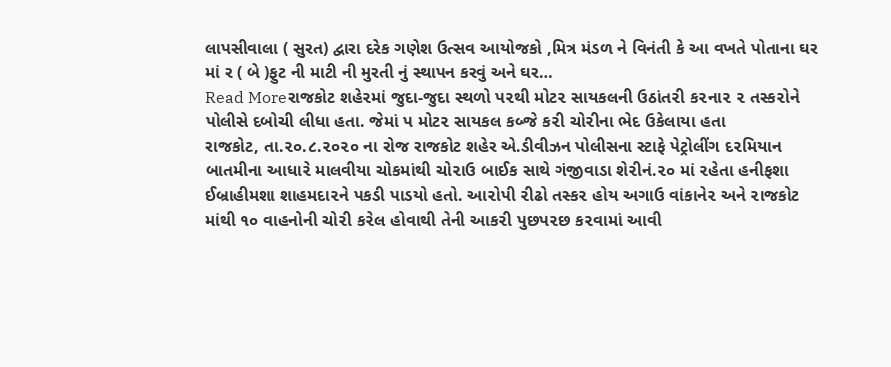લાપસીવાલા ( સુરત) દ્વારા દરેક ગણેશ ઉત્સવ આયોજકો ,મિત્ર મંડળ ને વિનંતી કે આ વખતે પોતાના ઘર માં ર ( બે )ફુટ ની માટી ની મુરતી નું સ્થાપન કરવું અને ઘર…
Read Moreરાજકોટ શહે૨માં જુદા-જુદા સ્થળો પ૨થી મોટ૨ સાયકલની ઉઠાંત૨ી ક૨ના૨ ૨ તસ્ક૨ોને પોલીસે દબોચી લીધા હતા. જેમાં પ મોટ૨ સાયકલ કબ્જે ક૨ી ચો૨ીના ભેદ ઉકેલાયા હતા
રાજકોટ, તા.૨૦.૮.૨૦૨૦ ના રોજ રાજકોટ શહેર એ.ડીવીઝન પોલીસના સ્ટાફે પેટ્રોલીંગ દ૨મિયાન બાતમીના આધા૨ે માલવીયા ચોકમાંથી ચો૨ાઉ બાઈક સાથે ગંજીવાડા શે૨ીનં.૨૦ માં ૨હેતા હનીફશા ઈબ્રાહીમશા શાહમદા૨ને પકડી પાડયો હતો. આ૨ોપી ૨ીઢો તસ્ક૨ હોય અગાઉ વાંકાને૨ અને ૨ાજકોટ માંથી ૧૦ વાહનોની ચો૨ી ક૨ેલ હોવાથી તેની આક૨ી પુછપ૨છ ક૨વામાં આવી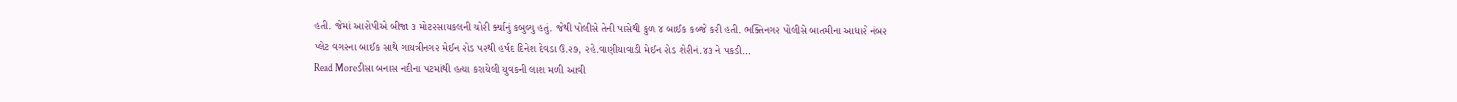હતી. જેમાં આ૨ોપીએ બીજા ૩ મોટ૨સાયકલની ચો૨ી ર્ક્યાનું કબુલ્યુ હતું. જેથી પોલીસે તેની પાસેથી કુળ ૪ બાઈક કબ્જે ક૨ી હતી. ભક્તિનગ૨ પોલીસે બાતમીના આધા૨ે નંબ૨ પ્લેટ વગ૨ના બાઈક સાથે ગાયત્રીનગ૨ મેઈન ૨ોડ પ૨થી હર્ષદ દિનેશ દેવડા ઉ.૨૭, ૨હે.વાણીયાવાડી મેઈન ૨ોડ શે૨ીનં.૪૩ ને પકડી…
Read Moreડીસા બનાસ નદીના પટમાંથી હત્યા કરાયેલી યુવકની લાશ મળી આવી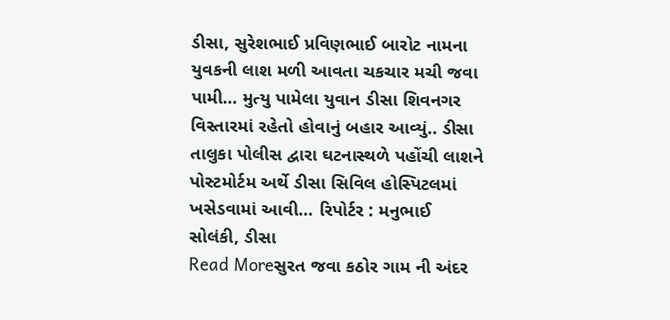ડીસા, સુરેશભાઈ પ્રવિણભાઈ બારોટ નામના યુવકની લાશ મળી આવતા ચકચાર મચી જવા પામી… મુત્યુ પામેલા યુવાન ડીસા શિવનગર વિસ્તારમાં રહેતો હોવાનું બહાર આવ્યું.. ડીસા તાલુકા પોલીસ દ્વારા ઘટનાસ્થળે પહોંચી લાશને પોસ્ટમોર્ટમ અર્થે ડીસા સિવિલ હોસ્પિટલમાં ખસેડવામાં આવી… રિપોર્ટર : મનુભાઈ સોલંકી, ડીસા
Read Moreસુરત જવા કઠોર ગામ ની અંદર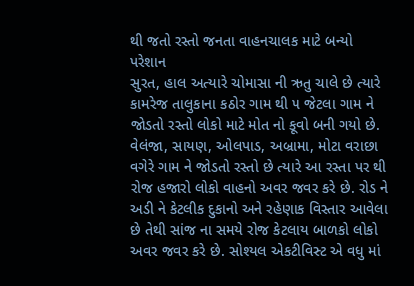થી જતો રસ્તો જનતા વાહનચાલક માટે બન્યો પરેશાન
સુરત, હાલ અત્યારે ચોમાસા ની ઋતુ ચાલે છે ત્યારે કામરેજ તાલુકાના કઠોર ગામ થી ૫ જેટલા ગામ ને જોડતો રસ્તો લોકો માટે મોત નો કૂવો બની ગયો છે. વેલંજા, સાયણ, ઓલપાડ, અબ્રામા, મોટા વરાછા વગેરે ગામ ને જોડતો રસ્તો છે ત્યારે આ રસ્તા પર થી રોજ હજારો લોકો વાહનો અવર જવર કરે છે. રોડ ને અડી ને કેટલીક દુકાનો અને રહેણાક વિસ્તાર આવેલા છે તેથી સાંજ ના સમયે રોજ કેટલાય બાળકો લોકો અવર જવર કરે છે. સોશ્યલ એકટીવિસ્ટ એ વધુ માં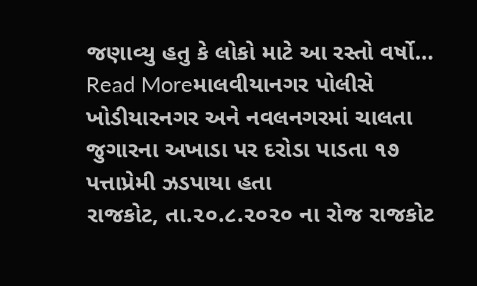જણાવ્યુ હતુ કે લોકો માટે આ રસ્તો વર્ષો…
Read Moreમાલવીયાનગર પોલીસે ખોડીયારનગર અને નવલનગરમાં ચાલતા જુગારના અખાડા પર દરોડા પાડતા ૧૭ પત્તાપ્રેમી ઝડપાયા હતા
રાજકોટ, તા.૨૦.૮.૨૦૨૦ ના રોજ રાજકોટ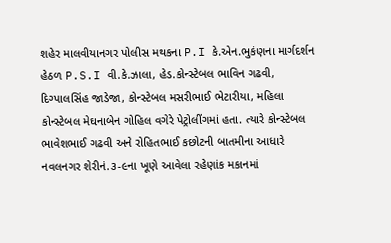શહેર માલવીયાનગર પોલીસ મથકના P.I કે.એન.ભુકંણના માર્ગદર્શન હેઠળ P.S.I વી.કે.ઝાલા, હેડ.કોન્સ્ટેબલ ભાવિન ગઢવી, દિગ્પાલસિંહ જાડેજા, કોન્સ્ટેબલ મસરીભાઈ ભેટારીયા, મહિલા કોન્સ્ટેબલ મેઘનાબેન ગોહિલ વગેરે પેટ્રોલીંગમાં હતા. ત્યારે કોન્સ્ટેબલ ભાવેશભાઈ ગઢવી અને રોહિતભાઈ કછોટની બાતમીના આધારે નવલનગર શેરીનં.૩-૯ના ખૂણે આવેલા રહેણાંક મકાનમાં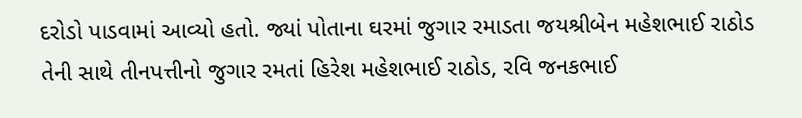દરોડો પાડવામાં આવ્યો હતો. જ્યાં પોતાના ઘરમાં જુગાર રમાડતા જયશ્રીબેન મહેશભાઈ રાઠોડ તેની સાથે તીનપત્તીનો જુગાર રમતાં હિરેશ મહેશભાઈ રાઠોડ, રવિ જનકભાઈ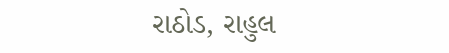રાઠોડ, રાહુલ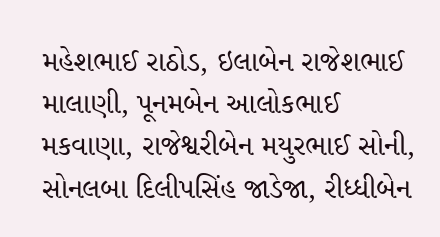મહેશભાઈ રાઠોડ, ઇલાબેન રાજેશભાઈ માલાણી, પૂનમબેન આલોકભાઈ મકવાણા, રાજેશ્વરીબેન મયુરભાઈ સોની, સોનલબા દિલીપસિંહ જાડેજા, રીધ્ધીબેન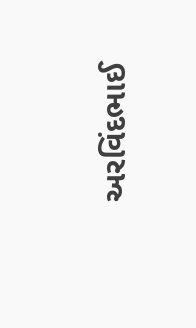અરવિંદભાઈ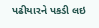પઢીયારને પકડી લઇ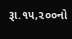રૂા.૧૫,૨૦૦નો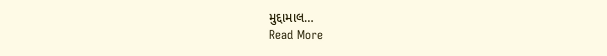મુદ્દામાલ…
Read More